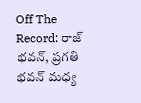Off The Record: రాజ్ భవన్, ప్రగతి భవన్ మధ్య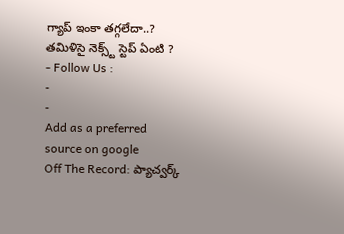గ్యాప్ ఇంకా తగ్గలేదా..? తమిళిసై నెక్స్ట్ స్టెప్ ఏంటి ?
- Follow Us :
-
-
Add as a preferred
source on google
Off The Record: ప్యాచ్వర్క్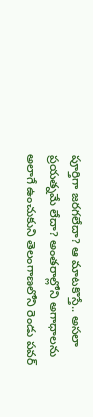పూర్తిగా జరగలేదా? ఆ మాటకొస్తే.. అసలా ప్రయత్నమే లేదా? అంతరాల్లోని అగాధాలను అలాగే ఉంచుకుని తెలంగాణలోని రెండు పవర్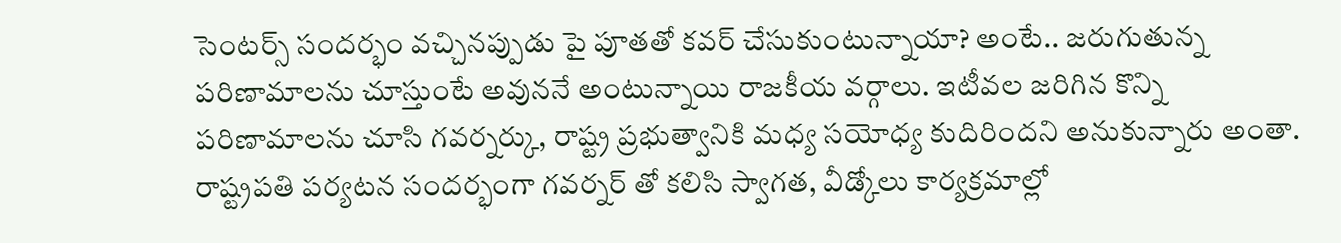సెంటర్స్ సందర్భం వచ్చినప్పుడు పై పూతతో కవర్ చేసుకుంటున్నాయా? అంటే.. జరుగుతున్న పరిణామాలను చూస్తుంటే అవుననే అంటున్నాయి రాజకీయ వర్గాలు. ఇటీవల జరిగిన కొన్ని పరిణామాలను చూసి గవర్నర్కు, రాష్ట్ర ప్రభుత్వానికి మధ్య సయోధ్య కుదిరిందని అనుకున్నారు అంతా. రాష్ట్రపతి పర్యటన సందర్భంగా గవర్నర్ తో కలిసి స్వాగత, వీడ్కోలు కార్యక్రమాల్లో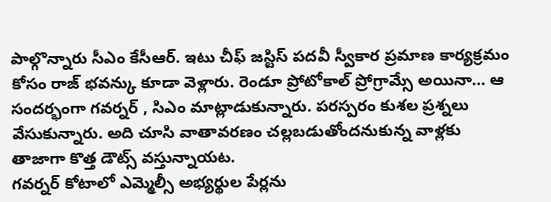పాల్గొన్నారు సీఎం కేసీఆర్. ఇటు చీఫ్ జస్టిస్ పదవీ స్వీకార ప్రమాణ కార్యక్రమం కోసం రాజ్ భవన్కు కూడా వెళ్లారు. రెండూ ప్రోటోకాల్ ప్రోగ్రామ్సే అయినా… ఆ సందర్భంగా గవర్నర్ , సిఎం మాట్లాడుకున్నారు. పరస్పరం కుశల ప్రశ్నలు వేసుకున్నారు. అది చూసి వాతావరణం చల్లబడుతోందనుకున్న వాళ్లకు తాజాగా కొత్త డౌట్స్ వస్తున్నాయట.
గవర్నర్ కోటాలో ఎమ్మెల్సీ అభ్యర్థుల పేర్లను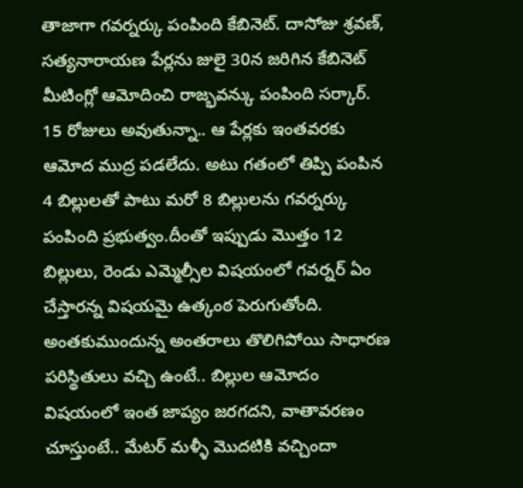తాజాగా గవర్నర్కు పంపింది కేబినెట్. దాసోజు శ్రవణ్, సత్యనారాయణ పేర్లను జులై 30న జరిగిన కేబినెట్ మీటింగ్లో ఆమోదించి రాజ్భవన్కు పంపింది సర్కార్. 15 రోజులు అవుతున్నా.. ఆ పేర్లకు ఇంతవరకు ఆమోద ముద్ర పడలేదు. అటు గతంలో తిప్పి పంపిన 4 బిల్లులతో పాటు మరో 8 బిల్లులను గవర్నర్కు పంపింది ప్రభుత్వం.దీంతో ఇప్పుడు మొత్తం 12 బిల్లులు, రెండు ఎమ్మెల్సీల విషయంలో గవర్నర్ ఏం చేస్తారన్న విషయమై ఉత్కంఠ పెరుగుతోంది. అంతకుముందున్న అంతరాలు తొలిగిపోయి సాధారణ పరిస్థితులు వచ్చి ఉంటే.. బిల్లుల ఆమోదం విషయంలో ఇంత జాప్యం జరగదని, వాతావరణం చూస్తుంటే.. మేటర్ మళ్ళీ మొదటికి వచ్చిందా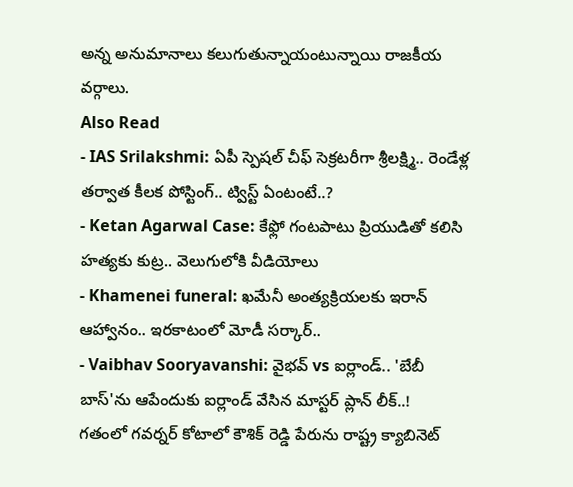అన్న అనుమానాలు కలుగుతున్నాయంటున్నాయి రాజకీయ వర్గాలు.
Also Read
- IAS Srilakshmi: ఏపీ స్పెషల్ చీఫ్ సెక్రటరీగా శ్రీలక్ష్మి.. రెండేళ్ల తర్వాత కీలక పోస్టింగ్.. ట్విస్ట్ ఏంటంటే..?
- Ketan Agarwal Case: కేఫ్లో గంటపాటు ప్రియుడితో కలిసి హత్యకు కుట్ర.. వెలుగులోకి వీడియోలు
- Khamenei funeral: ఖమేనీ అంత్యక్రియలకు ఇరాన్ ఆహ్వానం.. ఇరకాటంలో మోడీ సర్కార్..
- Vaibhav Sooryavanshi: వైభవ్ vs ఐర్లాండ్.. 'బేబీ బాస్'ను ఆపేందుకు ఐర్లాండ్ వేసిన మాస్టర్ ప్లాన్ లీక్..!
గతంలో గవర్నర్ కోటాలో కౌశిక్ రెడ్డి పేరును రాష్ట్ర క్యాబినెట్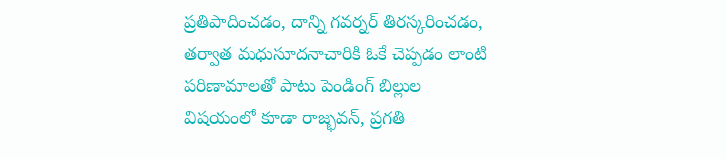ప్రతిపాదించడం, దాన్ని గవర్నర్ తిరస్కరించడం, తర్వాత మధుసూదనాచారికి ఓకే చెప్పడం లాంటి పరిణామాలతో పాటు పెండింగ్ బిల్లుల విషయంలో కూడా రాజ్భవన్, ప్రగతి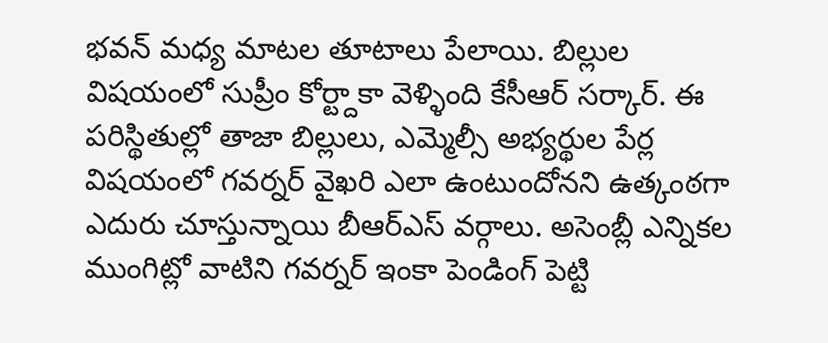భవన్ మధ్య మాటల తూటాలు పేలాయి. బిల్లుల విషయంలో సుప్రీం కోర్ట్దాకా వెళ్ళింది కేసీఆర్ సర్కార్. ఈ పరిస్థితుల్లో తాజా బిల్లులు, ఎమ్మెల్సీ అభ్యర్థుల పేర్ల విషయంలో గవర్నర్ వైఖరి ఎలా ఉంటుందోనని ఉత్కంఠగా ఎదురు చూస్తున్నాయి బీఆర్ఎస్ వర్గాలు. అసెంబ్లీ ఎన్నికల ముంగిట్లో వాటిని గవర్నర్ ఇంకా పెండింగ్ పెట్టి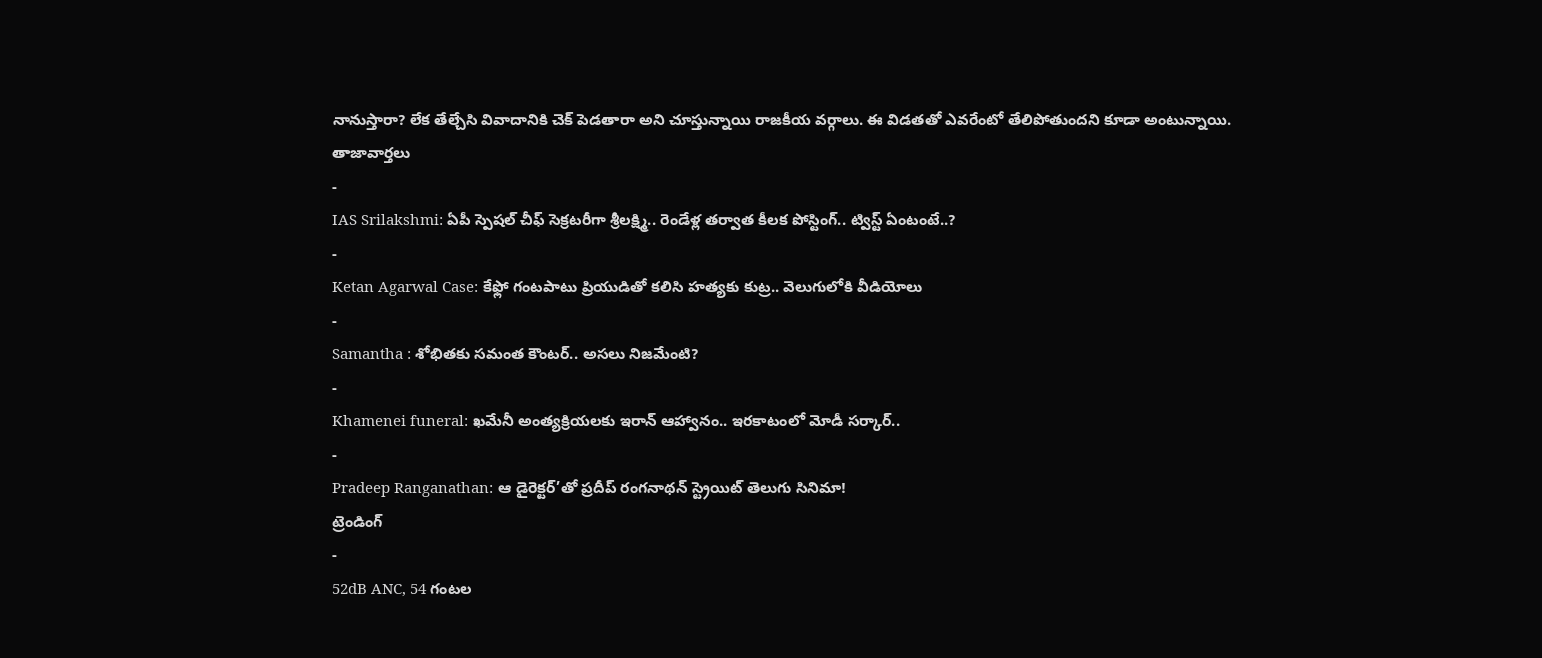నానుస్తారా? లేక తేల్చేసి వివాదానికి చెక్ పెడతారా అని చూస్తున్నాయి రాజకీయ వర్గాలు. ఈ విడతతో ఎవరేంటో తేలిపోతుందని కూడా అంటున్నాయి.
తాజావార్తలు
-
IAS Srilakshmi: ఏపీ స్పెషల్ చీఫ్ సెక్రటరీగా శ్రీలక్ష్మి.. రెండేళ్ల తర్వాత కీలక పోస్టింగ్.. ట్విస్ట్ ఏంటంటే..?
-
Ketan Agarwal Case: కేఫ్లో గంటపాటు ప్రియుడితో కలిసి హత్యకు కుట్ర.. వెలుగులోకి వీడియోలు
-
Samantha : శోభితకు సమంత కౌంటర్.. అసలు నిజమేంటి?
-
Khamenei funeral: ఖమేనీ అంత్యక్రియలకు ఇరాన్ ఆహ్వానం.. ఇరకాటంలో మోడీ సర్కార్..
-
Pradeep Ranganathan: ఆ డైరెక్టర్’తో ప్రదీప్ రంగనాథన్ స్ట్రెయిట్ తెలుగు సినిమా!
ట్రెండింగ్
-
52dB ANC, 54 గంటల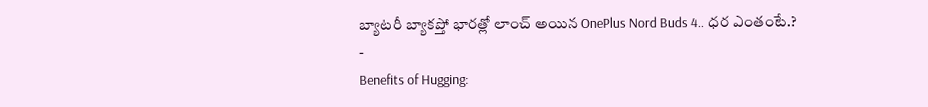బ్యాటరీ బ్యాకప్తో భారత్లో లాంచ్ అయిన OnePlus Nord Buds 4.. ధర ఎంతంటే.?
-
Benefits of Hugging: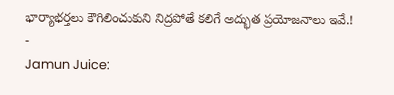భార్యాభర్తలు కౌగిలించుకుని నిద్రపోతే కలిగే అద్భుత ప్రయోజనాలు ఇవే.!
-
Jamun Juice: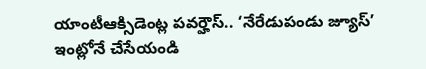యాంటీఆక్సిడెంట్ల పవర్హౌస్.. ‘నేరేడుపండు జ్యూస్’ ఇంట్లోనే చేసేయండి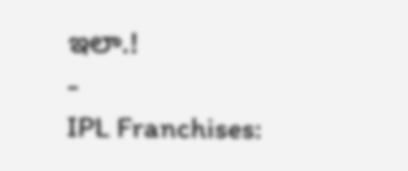ఇలా.!
-
IPL Franchises: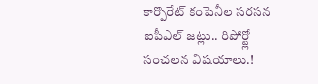కార్పొరేట్ కంపెనీల సరసన ఐపీఎల్ జట్లు.. రిపోర్ట్లో సంచలన విషయాలు.!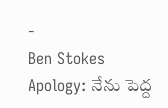-
Ben Stokes Apology: నేను పెద్ద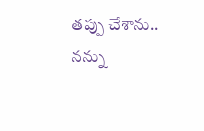తప్పు చేశాను.. నన్ను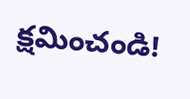క్షమించండి!